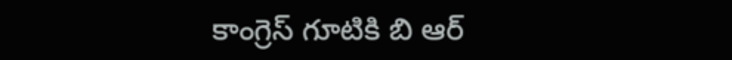కాంగ్రెస్ గూటికి బి ఆర్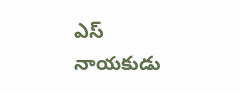ఎస్ నాయకుడు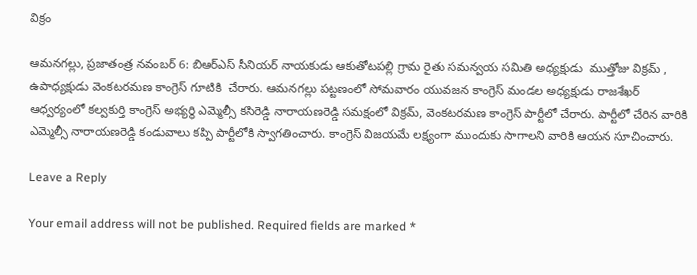విక్రం

ఆమనగల్లు, ప్రజాతంత్ర నవంబర్ 6: బిఆర్ఎస్ సీనియర్ నాయకుడు ఆకుతోటపల్లి గ్రామ రైతు సమన్వయ సమితి అధ్యక్షుడు  ముత్తోజు విక్రమ్ , ఉపాధ్యక్షుడు వెంకటరమణ కాంగ్రెస్ గూటికి  చేరారు. ఆమనగల్లు పట్టణంలో సోమవారం యువజన కాంగ్రెస్ మండల అధ్యక్షుడు రాజశేఖర్ ఆధ్వర్యంలో కల్వకుర్తి కాంగ్రెస్ అభ్యర్థి ఎమ్మెల్సీ కసిరెడ్డి నారాయణరెడ్డి సమక్షంలో విక్రమ్, వెంకటరమణ కాంగ్రెస్ పార్టీలో చేరారు. పార్టీలో చేరిన వారికి ఎమ్మెల్సీ నారాయణరెడ్డి కండువాలు కప్పి పార్టీలోకి స్వాగతించారు. కాంగ్రెస్ విజయమే లక్ష్యంగా ముందుకు సాగాలని వారికి ఆయన సూచించారు.

Leave a Reply

Your email address will not be published. Required fields are marked *